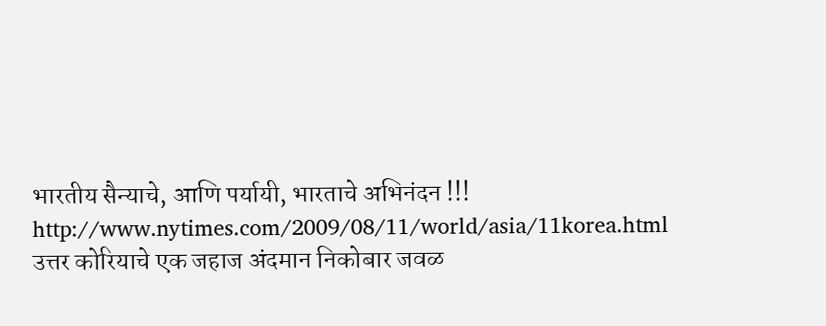भारतीय सैन्याचे, आणि पर्यायी, भारताचे अभिनंदन !!!
http://www.nytimes.com/2009/08/11/world/asia/11korea.html
उत्तर कोरियाचे एक जहाज अंदमान निकोबार जवळ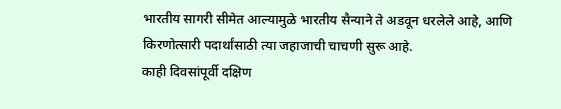भारतीय सागरी सीमेत आल्यामुळे भारतीय सैन्याने ते अडवून धरलेले आहे, आणि किरणोत्सारी पदार्थांसाठी त्या जहाजाची चाचणी सुरू आहे.
काही दिवसांपूर्वी दक्षिण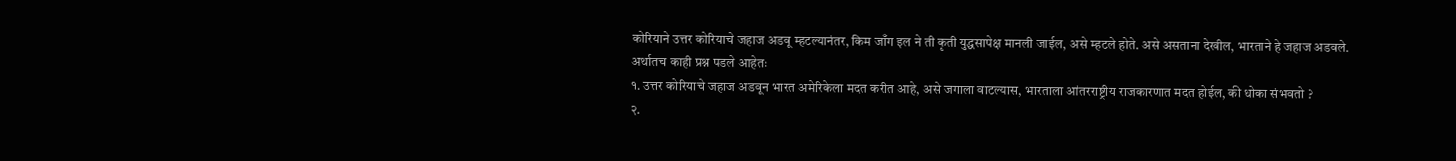कोरियाने उत्तर कोरियाचे जहाज अडवू म्हटल्यानंतर, किम जाँग इल ने ती कृती युद्धसापेक्ष मानली जाईल, असे म्हटले होते. असे असताना देखील, भारताने हे जहाज अडवले.
अर्थातच काही प्रश्न पडले आहेतः
१. उत्तर कोरियाचे जहाज अडवून भारत अमेरिकेला मदत करीत आहे, असे जगाला वाटल्यास, भारताला आंतरराष्ट्रीय राजकारणात मदत होईल, की धोका संभवतो ?
२.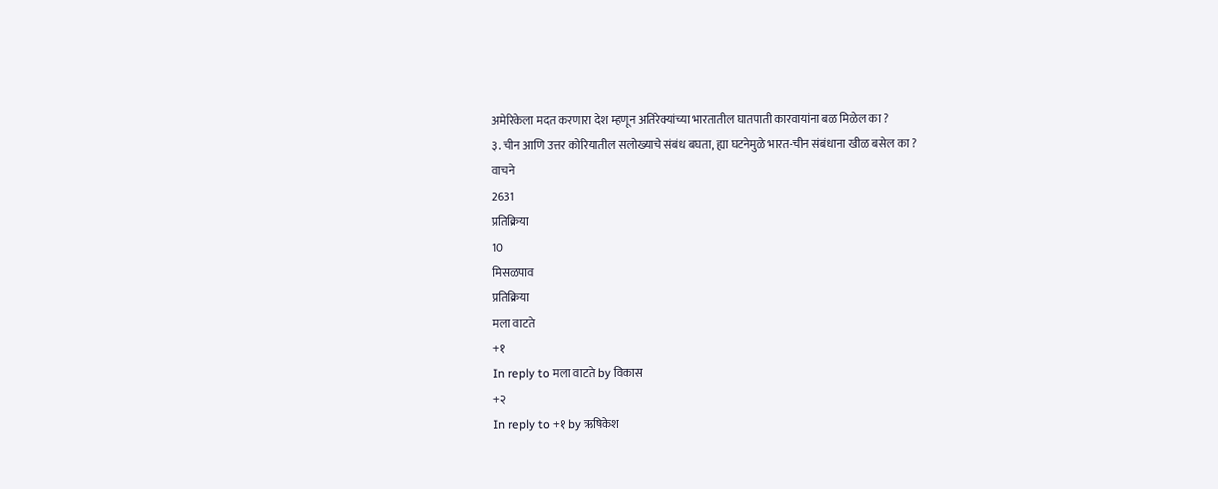अमेरिकेला मदत करणारा देश म्हणून अतिरेक्यांच्या भारतातील घातपाती कारवायांना बळ मिळेल का ?
३. चीन आणि उत्तर कोरियातील सलोख्याचे संबंध बघता, ह्या घटनेमुळे भारत-चीन संबंधाना खीळ बसेल का ?
वाचने
2631
प्रतिक्रिया
10
मिसळपाव
प्रतिक्रिया
मला वाटते
+१
In reply to मला वाटते by विकास
+२
In reply to +१ by ऋषिकेश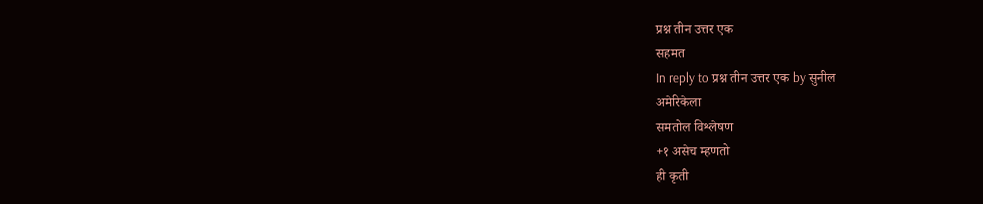प्रश्न तीन उत्तर एक
सहमत
In reply to प्रश्न तीन उत्तर एक by सुनील
अमेरिकेला
समतोल विश्लेषण
+१ असेच म्हणतो
ही कृती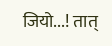जियो...! तात्